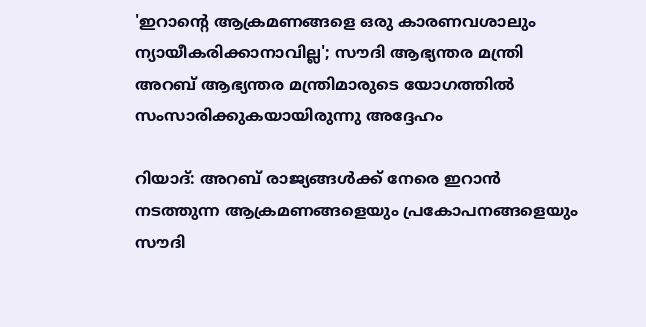'ഇറാന്റെ ആക്രമണങ്ങളെ ഒരു കാരണവശാലും ന്യായീകരിക്കാനാവില്ല'; സൗദി ആഭ്യന്തര മന്ത്രി
അറബ് ആഭ്യന്തര മന്ത്രിമാരുടെ യോഗത്തിൽ സംസാരിക്കുകയായിരുന്നു അദ്ദേഹം

റിയാദ്: അറബ് രാജ്യങ്ങൾക്ക് നേരെ ഇറാൻ നടത്തുന്ന ആക്രമണങ്ങളെയും പ്രകോപനങ്ങളെയും സൗദി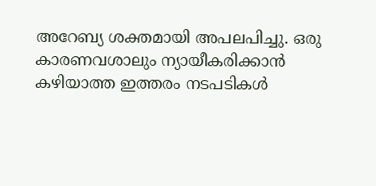അറേബ്യ ശക്തമായി അപലപിച്ചു. ഒരു കാരണവശാലും ന്യായീകരിക്കാൻ കഴിയാത്ത ഇത്തരം നടപടികൾ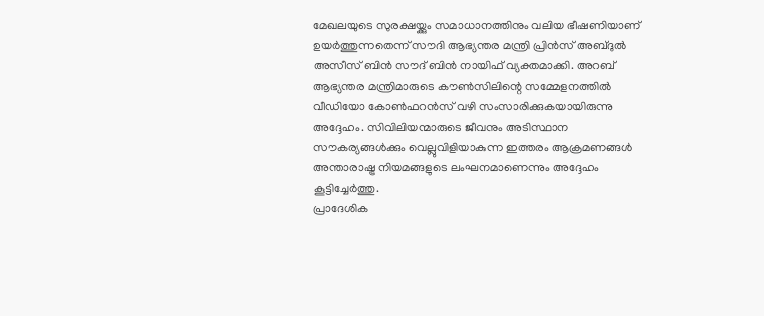മേഖലയുടെ സുരക്ഷയ്ക്കും സമാധാനത്തിനും വലിയ ഭീഷണിയാണ് ഉയർത്തുന്നതെന്ന് സൗദി ആഭ്യന്തര മന്ത്രി പ്രിൻസ് അബ്ദുൽ അസീസ് ബിൻ സൗദ് ബിൻ നായിഫ് വ്യക്തമാക്കി. അറബ് ആഭ്യന്തര മന്ത്രിമാരുടെ കൗൺസിലിന്റെ സമ്മേളനത്തിൽ വീഡിയോ കോൺഫറൻസ് വഴി സംസാരിക്കുകയായിരുന്നു അദ്ദേഹം. സിവിലിയന്മാരുടെ ജീവനും അടിസ്ഥാന സൗകര്യങ്ങൾക്കും വെല്ലുവിളിയാകുന്ന ഇത്തരം ആക്രമണങ്ങൾ അന്താരാഷ്ട്ര നിയമങ്ങളുടെ ലംഘനമാണെന്നും അദ്ദേഹം കൂട്ടിച്ചേർത്തു.
പ്രാദേശിക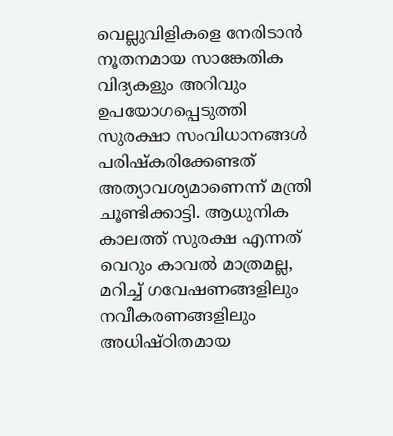വെല്ലുവിളികളെ നേരിടാൻ നൂതനമായ സാങ്കേതിക വിദ്യകളും അറിവും ഉപയോഗപ്പെടുത്തി സുരക്ഷാ സംവിധാനങ്ങൾ പരിഷ്കരിക്കേണ്ടത് അത്യാവശ്യമാണെന്ന് മന്ത്രി ചൂണ്ടിക്കാട്ടി. ആധുനിക കാലത്ത് സുരക്ഷ എന്നത് വെറും കാവൽ മാത്രമല്ല, മറിച്ച് ഗവേഷണങ്ങളിലും നവീകരണങ്ങളിലും അധിഷ്ഠിതമായ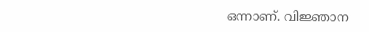ഒന്നാണ്. വിജ്ഞാന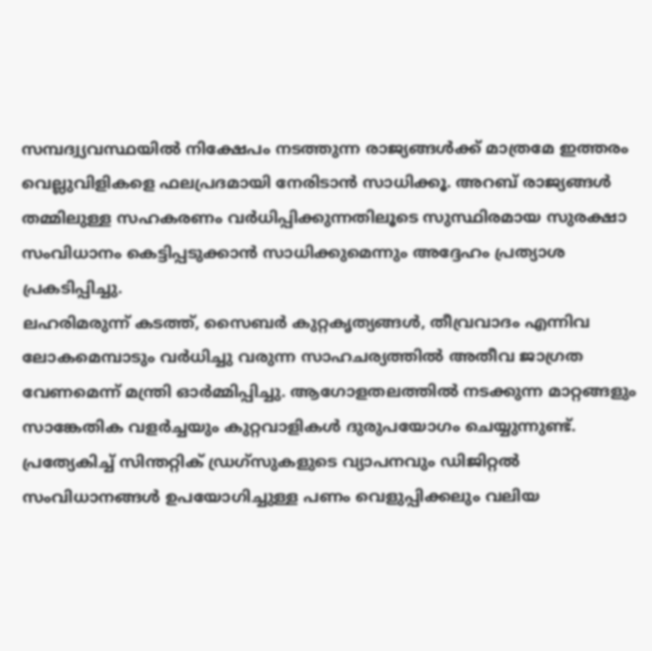സമ്പദ്വ്യവസ്ഥയിൽ നിക്ഷേപം നടത്തുന്ന രാജ്യങ്ങൾക്ക് മാത്രമേ ഇത്തരം വെല്ലുവിളികളെ ഫലപ്രദമായി നേരിടാൻ സാധിക്കൂ. അറബ് രാജ്യങ്ങൾ തമ്മിലുള്ള സഹകരണം വർധിപ്പിക്കുന്നതിലൂടെ സുസ്ഥിരമായ സുരക്ഷാ സംവിധാനം കെട്ടിപ്പടുക്കാൻ സാധിക്കുമെന്നും അദ്ദേഹം പ്രത്യാശ പ്രകടിപ്പിച്ചു.
ലഹരിമരുന്ന് കടത്ത്, സൈബർ കുറ്റകൃത്യങ്ങൾ, തീവ്രവാദം എന്നിവ ലോകമെമ്പാടും വർധിച്ചു വരുന്ന സാഹചര്യത്തിൽ അതീവ ജാഗ്രത വേണമെന്ന് മന്ത്രി ഓർമ്മിപ്പിച്ചു. ആഗോളതലത്തിൽ നടക്കുന്ന മാറ്റങ്ങളും സാങ്കേതിക വളർച്ചയും കുറ്റവാളികൾ ദുരുപയോഗം ചെയ്യുന്നുണ്ട്. പ്രത്യേകിച്ച് സിന്തറ്റിക് ഡ്രഗ്സുകളുടെ വ്യാപനവും ഡിജിറ്റൽ സംവിധാനങ്ങൾ ഉപയോഗിച്ചുള്ള പണം വെളുപ്പിക്കലും വലിയ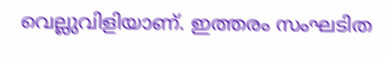വെല്ലുവിളിയാണ്. ഇത്തരം സംഘടിത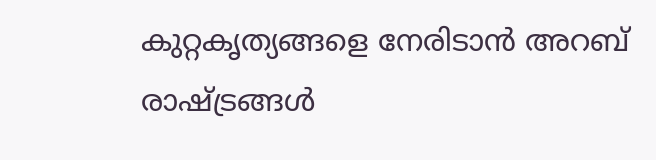കുറ്റകൃത്യങ്ങളെ നേരിടാൻ അറബ് രാഷ്ട്രങ്ങൾ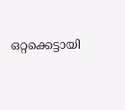ഒറ്റക്കെട്ടായി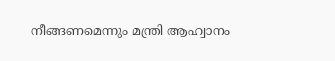നീങ്ങണമെന്നും മന്ത്രി ആഹ്വാനം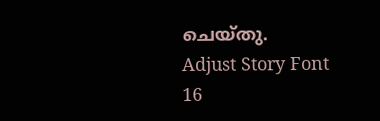ചെയ്തു.
Adjust Story Font
16